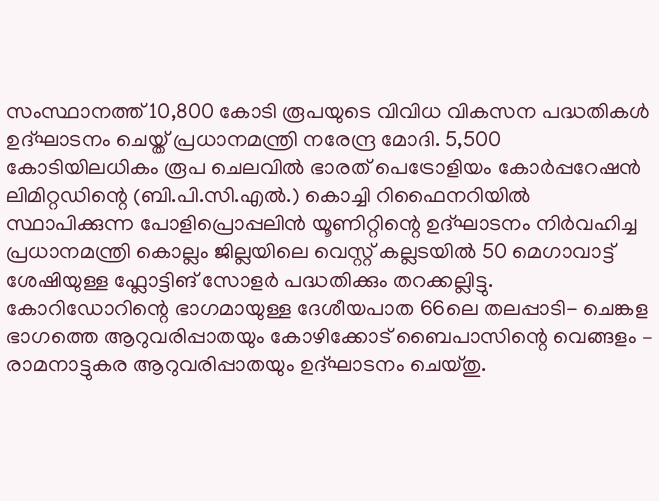സംസ്ഥാനത്ത് 10,800 കോടി രൂപയുടെ വിവിധ വികസന പദ്ധതികൾ ഉദ്ഘാടനം ചെയ്ത് പ്രധാനമന്ത്രി നരേന്ദ്ര മോദി. 5,500 കോടിയിലധികം രൂപ ചെലവിൽ ഭാരത് പെട്രോളിയം കോർപ്പറേഷൻ ലിമിറ്റഡിന്റെ (ബി.പി.സി.എൽ.) കൊച്ചി റിഫൈനറിയിൽ സ്ഥാപിക്കുന്ന പോളിപ്രൊപ്പലിൻ യൂണിറ്റിന്റെ ഉദ്ഘാടനം നിർവഹിച്ച പ്രധാനമന്ത്രി കൊല്ലം ജില്ലയിലെ വെസ്റ്റ് കല്ലടയിൽ 50 മെഗാവാട്ട് ശേഷിയുള്ള ഫ്ലോട്ടിങ് സോളർ പദ്ധതിക്കും തറക്കല്ലിട്ടു.
കോറിഡോറിന്റെ ഭാഗമായുള്ള ദേശീയപാത 66ലെ തലപ്പാടി- ചെങ്കള ഭാഗത്തെ ആറുവരിപ്പാതയും കോഴിക്കോട് ബൈപാസിന്റെ വെങ്ങളം – രാമനാട്ടുകര ആറുവരിപ്പാതയും ഉദ്ഘാടനം ചെയ്തു.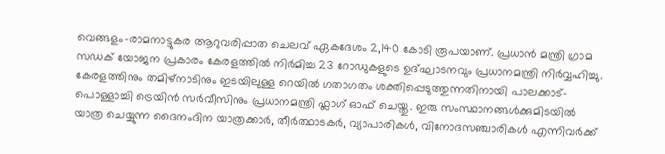വെങ്ങളം–രാമനാട്ടുകര ആറുവരിപ്പാത ചെലവ് ഏകദേശം 2,140 കോടി രൂപയാണ്. പ്രധാൻ മന്ത്രി ഗ്രാമ സഡക് യോജന പ്രകാരം കേരളത്തിൽ നിർമിച്ച 23 റോഡുകളുടെ ഉദ്ഘാടനവും പ്രധാനമന്ത്രി നിർവ്വഹിച്ചു.
കേരളത്തിനും തമിഴ്നാടിനും ഇടയിലുള്ള റെയിൽ ഗതാഗതം ശക്തിപ്പെടുത്തുന്നതിനായി പാലക്കാട്-പൊള്ളാച്ചി ട്രെയിൻ സർവീസിനും പ്രധാനമന്ത്രി ഫ്ലാഗ് ഓഫ് ചെയ്തു. ഇരു സംസ്ഥാനങ്ങൾക്കുമിടയിൽ യാത്ര ചെയ്യുന്ന ദൈനംദിന യാത്രക്കാർ, തീർത്ഥാടകർ, വ്യാപാരികൾ, വിനോദസഞ്ചാരികൾ എന്നിവർക്ക്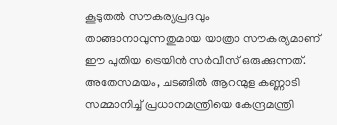കൂടുതൽ സൗകര്യപ്രദവും താങ്ങാനാവുന്നതുമായ യാത്രാ സൗകര്യമാണ് ഈ പുതിയ ട്രെയിൻ സർവീസ് ഒരുക്കുന്നത്.
അതേസമയം, ചടങ്ങിൽ ആറന്മുള കണ്ണാടി സമ്മാനിച്ച് പ്രധാനമന്ത്രിയെ കേന്ദ്രമന്ത്രി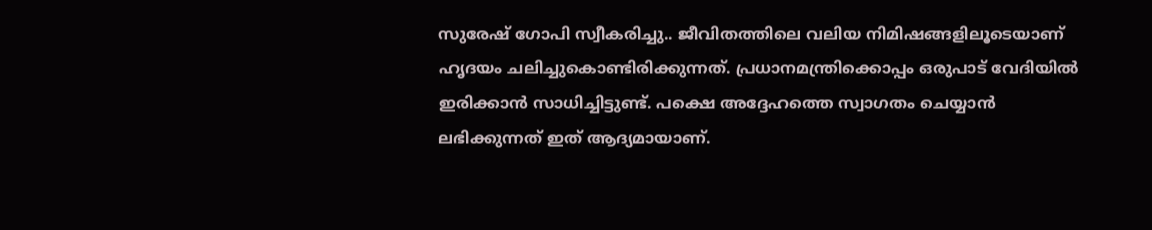സുരേഷ് ഗോപി സ്വീകരിച്ചു.. ജീവിതത്തിലെ വലിയ നിമിഷങ്ങളിലൂടെയാണ് ഹൃദയം ചലിച്ചുകൊണ്ടിരിക്കുന്നത്. പ്രധാനമന്ത്രിക്കൊപ്പം ഒരുപാട് വേദിയിൽ ഇരിക്കാൻ സാധിച്ചിട്ടുണ്ട്. പക്ഷെ അദ്ദേഹത്തെ സ്വാഗതം ചെയ്യാൻ ലഭിക്കുന്നത് ഇത് ആദ്യമായാണ്.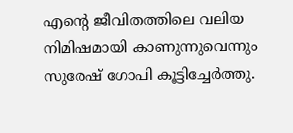എന്റെ ജീവിതത്തിലെ വലിയ നിമിഷമായി കാണുന്നുവെന്നും സുരേഷ് ഗോപി കൂട്ടിച്ചേർത്തു.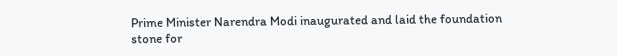Prime Minister Narendra Modi inaugurated and laid the foundation stone for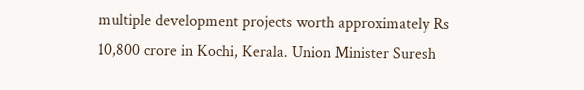multiple development projects worth approximately Rs 10,800 crore in Kochi, Kerala. Union Minister Suresh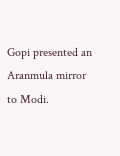Gopi presented an Aranmula mirror to Modi.